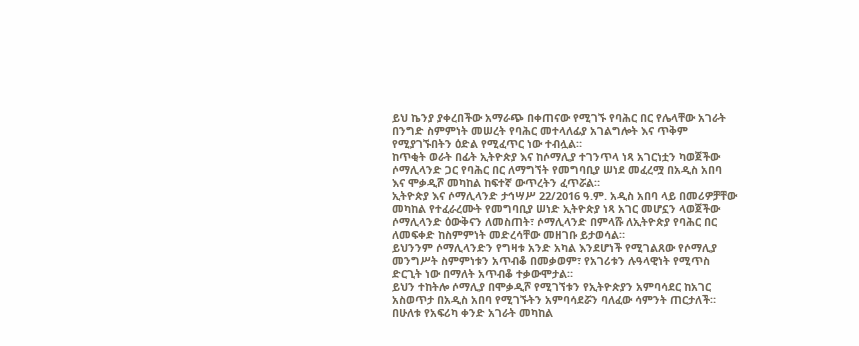ይህ ኬንያ ያቀረበችው አማራጭ በቀጠናው የሚገኙ የባሕር በር የሌላቸው አገራት በንግድ ስምምነት መሠረት የባሕር መተላለፊያ አገልግሎት እና ጥቅም የሚያገኙበትን ዕድል የሚፈጥር ነው ተብሏል።
ከጥቂት ወራት በፊት ኢትዮጵያ እና ከሶማሊያ ተገንጥላ ነጻ አገርነቷን ካወጀችው ሶማሊላንድ ጋር የባሕር በር ለማግኘት የመግባቢያ ሠነደ መፈረሟ በአዲስ አበባ እና ሞቃዲሾ መካከል ከፍተኛ ውጥረትን ፈጥሯል።
ኢትዮጵያ እና ሶማሊላንድ ታኅሣሥ 22/2016 ዓ.ም. አዲስ አበባ ላይ በመሪዎቻቸው መካከል የተፈራረሙት የመግባቢያ ሠነድ ኢትዮጵያ ነጻ አገር መሆኗን ላወጀችው ሶማሊላንድ ዕውቅናን ለመስጠት፣ ሶማሊላንድ በምላሹ ለኢትዮጵያ የባሕር በር ለመፍቀድ ከስምምነት መድረሳቸው መዘገቡ ይታወሳል።
ይህንንም ሶማሊላንድን የግዛቱ አንድ አካል እንደሆነች የሚገልጸው የሶማሊያ መንግሥት ስምምነቱን አጥብቆ በመቃወም፣ የአገሪቱን ሉዓላዊነት የሚጥስ ድርጊት ነው በማለት አጥብቆ ተቃውሞታል።
ይህን ተከትሎ ሶማሊያ በሞቃዲሾ የሚገኘቱን የኢትዮጵያን አምባሳደር ከአገር አስወጥታ በአዲስ አበባ የሚገኙትን አምባሳደሯን ባለፈው ሳምንት ጠርታለች።
በሁለቱ የአፍሪካ ቀንድ አገራት መካከል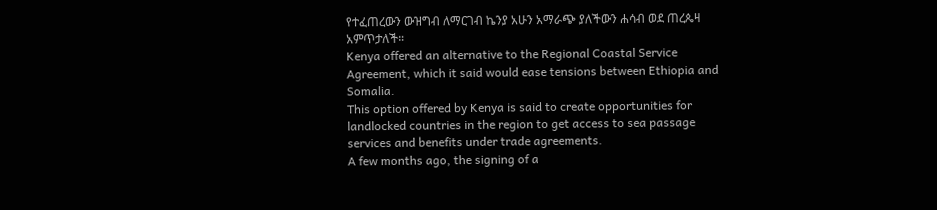የተፈጠረውን ውዝግብ ለማርገብ ኬንያ አሁን አማራጭ ያለችውን ሐሳብ ወደ ጠረጴዛ አምጥታለች።
Kenya offered an alternative to the Regional Coastal Service Agreement, which it said would ease tensions between Ethiopia and Somalia.
This option offered by Kenya is said to create opportunities for landlocked countries in the region to get access to sea passage services and benefits under trade agreements.
A few months ago, the signing of a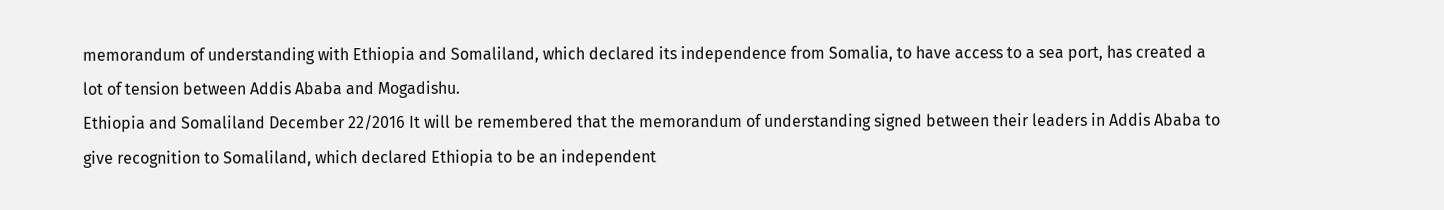memorandum of understanding with Ethiopia and Somaliland, which declared its independence from Somalia, to have access to a sea port, has created a lot of tension between Addis Ababa and Mogadishu.
Ethiopia and Somaliland December 22/2016 It will be remembered that the memorandum of understanding signed between their leaders in Addis Ababa to give recognition to Somaliland, which declared Ethiopia to be an independent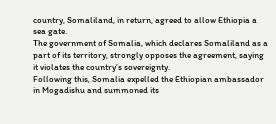country, Somaliland, in return, agreed to allow Ethiopia a sea gate.
The government of Somalia, which declares Somaliland as a part of its territory, strongly opposes the agreement, saying it violates the country’s sovereignty.
Following this, Somalia expelled the Ethiopian ambassador in Mogadishu and summoned its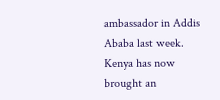ambassador in Addis Ababa last week.
Kenya has now brought an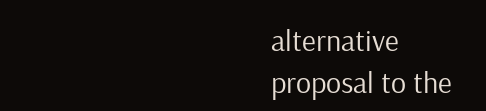alternative proposal to the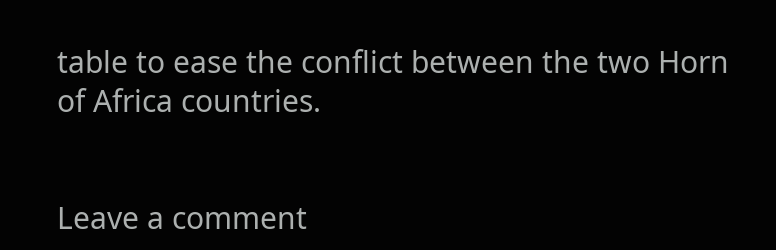table to ease the conflict between the two Horn of Africa countries.


Leave a comment